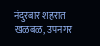नंदुरबार शहरात खळबळ, उपनगर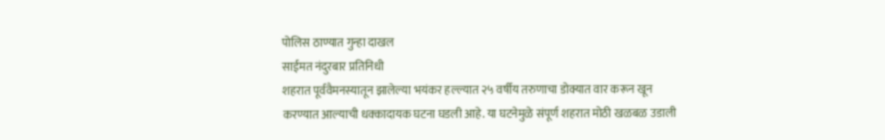पोलिस ठाण्यात गुन्हा दाखल
साईमत नंदुरबार प्रतिनिधी
शहरात पूर्ववैमनस्यातून झालेल्या भयंकर हल्ल्यात २५ वर्षीय तरुणाचा डोक्यात वार करून खून करण्यात आल्याची धक्कादायक घटना घडली आहे. या घटनेमुळे संपूर्ण शहरात मोठी खळबळ उडाली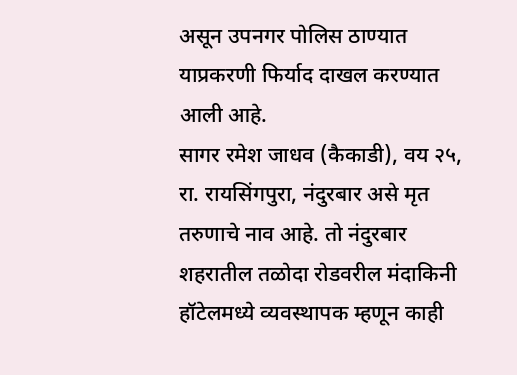असून उपनगर पोलिस ठाण्यात याप्रकरणी फिर्याद दाखल करण्यात आली आहे.
सागर रमेश जाधव (कैकाडी), वय २५, रा. रायसिंगपुरा, नंदुरबार असे मृत तरुणाचे नाव आहे. तो नंदुरबार शहरातील तळोदा रोडवरील मंदाकिनी हॉटेलमध्ये व्यवस्थापक म्हणून काही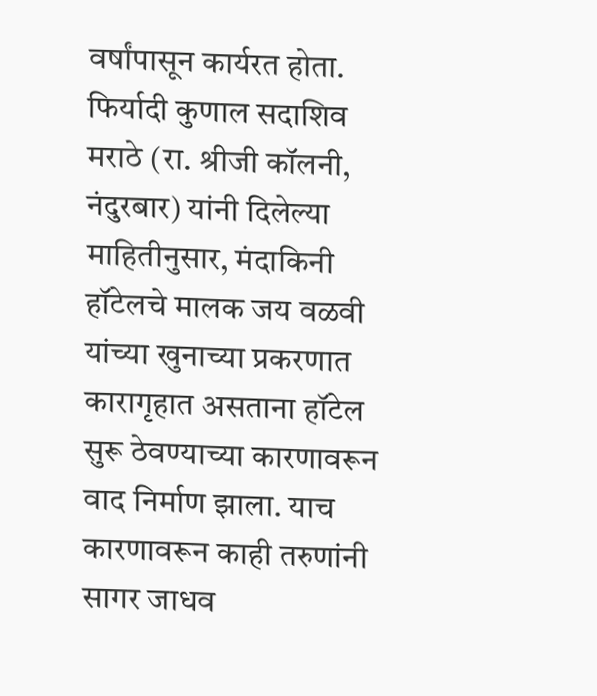वर्षांपासून कार्यरत होता.
फिर्यादी कुणाल सदाशिव मराठे (रा. श्रीजी कॉलनी, नंदुरबार) यांनी दिलेल्या माहितीनुसार, मंदाकिनी हॉटेलचे मालक जय वळवी यांच्या खुनाच्या प्रकरणात कारागृहात असताना हॉटेल सुरू ठेवण्याच्या कारणावरून वाद निर्माण झाला. याच कारणावरून काही तरुणांनी सागर जाधव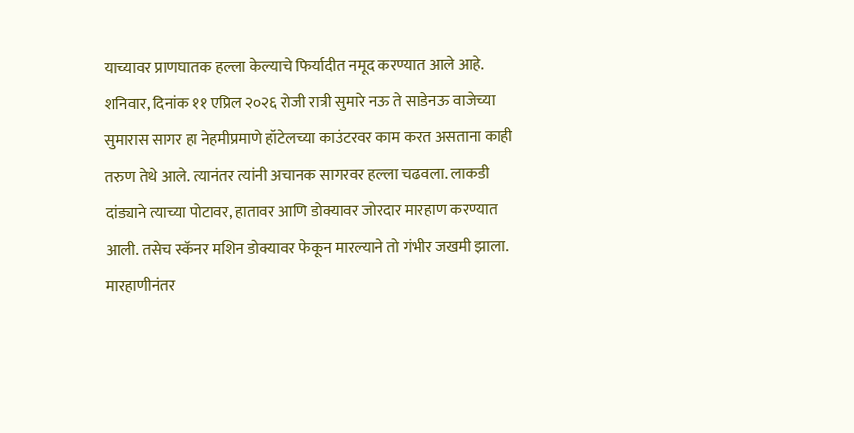याच्यावर प्राणघातक हल्ला केल्याचे फिर्यादीत नमूद करण्यात आले आहे.
शनिवार, दिनांक ११ एप्रिल २०२६ रोजी रात्री सुमारे नऊ ते साडेनऊ वाजेच्या सुमारास सागर हा नेहमीप्रमाणे हॉटेलच्या काउंटरवर काम करत असताना काही तरुण तेथे आले. त्यानंतर त्यांनी अचानक सागरवर हल्ला चढवला. लाकडी दांड्याने त्याच्या पोटावर, हातावर आणि डोक्यावर जोरदार मारहाण करण्यात आली. तसेच स्कॅनर मशिन डोक्यावर फेकून मारल्याने तो गंभीर जखमी झाला. मारहाणीनंतर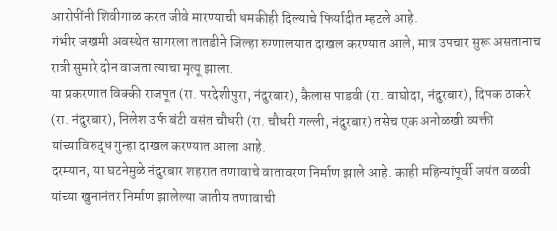आरोपींनी शिवीगाळ करत जीवे मारण्याची धमकीही दिल्याचे फिर्यादीत म्हटले आहे.
गंभीर जखमी अवस्थेत सागरला तातडीने जिल्हा रुग्णालयात दाखल करण्यात आले, मात्र उपचार सुरू असतानाच रात्री सुमारे दोन वाजता त्याचा मृत्यू झाला.
या प्रकरणात विक्की राजपूत (रा. परदेशीपुरा, नंदुरबार), कैलास पाडवी (रा. वाघोदा, नंदुरबार), दिपक ठाकरे (रा. नंदुरबार), निलेश उर्फ बंटी वसंत चौधरी (रा. चौधरी गल्ली, नंदुरबार) तसेच एक अनोळखी व्यक्ती यांच्याविरुद्ध गुन्हा दाखल करण्यात आला आहे.
दरम्यान, या घटनेमुळे नंदुरबार शहरात तणावाचे वातावरण निर्माण झाले आहे. काही महिन्यांपूर्वी जयंत वळवी यांच्या खुनानंतर निर्माण झालेल्या जातीय तणावाची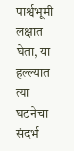पार्श्वभूमी लक्षात घेता, या हल्ल्यात त्या घटनेचा संदर्भ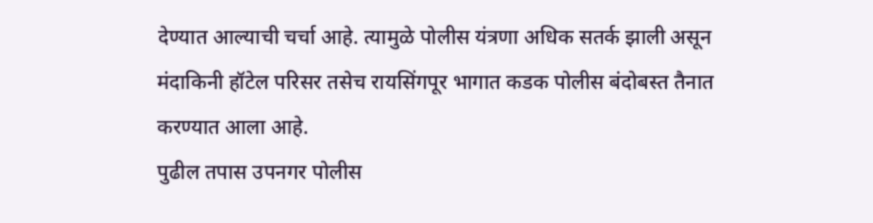देण्यात आल्याची चर्चा आहे. त्यामुळे पोलीस यंत्रणा अधिक सतर्क झाली असून मंदाकिनी हॉटेल परिसर तसेच रायसिंगपूर भागात कडक पोलीस बंदोबस्त तैनात करण्यात आला आहे.
पुढील तपास उपनगर पोलीस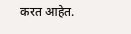करत आहेत.